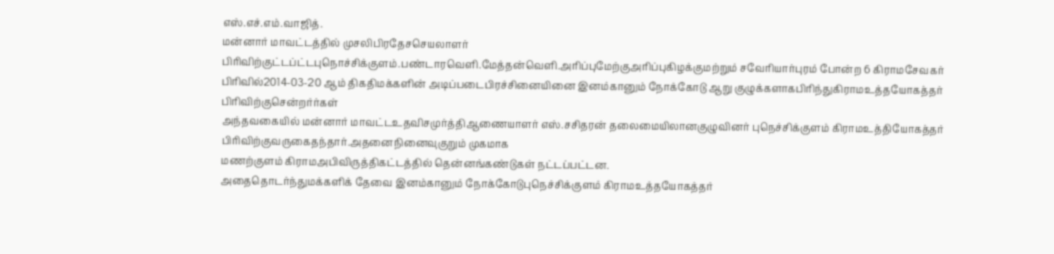எஸ்.எச்.எம்.வாஜித்.
மன்னார் மாவட்டத்தில் முசலிபிரதேசசெயலாளர் பிரிவிற்குட்டப்ட்டபுநொச்சிக்குளம்.பண்டாரவெளி.மேத்தன்வெளி.அரிப்புமேற்குஅரிப்புகிழக்குமற்றும் சவேரியார்புரம் போன்ற 6 கிராமசேவகர் பிரிவில்2014-03-20 ஆம் திகதிமக்களின் அடிப்படைபிரச்சினையினை இனம்கானும் நோக்கோடு ஆறு குழுக்களாகபிரிந்துகிராமஉத்தயோகத்தர் பிரிவிற்குசென்றர்ர்கள்
அந்தவகையில் மன்னார் மாவட்டஉதவிசமுர்த்திஆணையாளர் எஸ்.சசிதரன் தலைமையிலானகுழுவினர் புநெச்சிக்குளம் கிராமஉத்தியோகத்தர் பிரிவிற்குவருகைதந்தார்.அதனைநினைவுகுறும் முகமாக
மணற்குளம் கிராமஅபிவிருத்திகட்டத்தில் தென்னங்கண்டுகள் நட்டப்பட்டன.
அதைதொடர்ந்துமக்களிக் தேவை இனம்கானும் நோக்கோடுபுநெச்சிக்குளம் கிராமஉத்தயோகத்தர்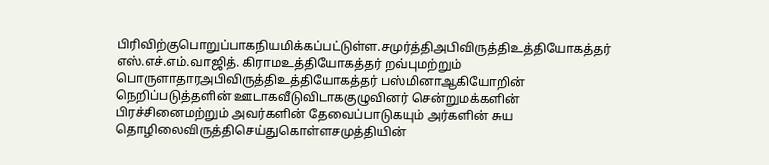பிரிவிற்குபொறுப்பாகநியமிக்கப்பட்டுள்ள.சமுர்த்திஅபிவிருத்திஉத்தியோகத்தர் எஸ்.எச்.எம்.வாஜித். கிராமஉத்தியோகத்தர் றவ்புமற்றும் பொருளாதாரஅபிவிருத்திஉத்தியோகத்தர் பஸ்மினாஆகியோறின் நெறிப்படுத்தளின் ஊடாகவீடுவிடாககுழுவினர் சென்றுமக்களின் பிரச்சினைமற்றும் அவர்களின் தேவைப்பாடுகயும் அர்களின் சுய தொழிலைவிருத்திசெய்துகொள்ளசமுத்தியின்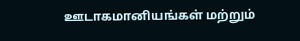ஊடாகமானியங்கள் மற்றும்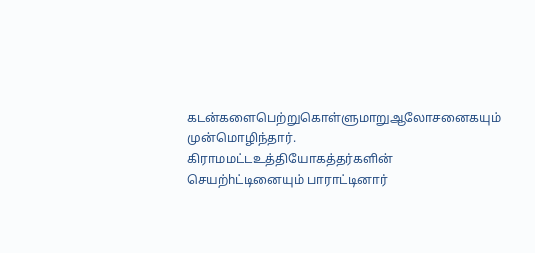கடன்களைபெற்றுகொள்ளுமாறுஆலோசனைகயும் முன்மொழிந்தார்.
கிராமமட்டஉத்தியோகத்தர்களின் செயற்hட்டினையும் பாராட்டினார்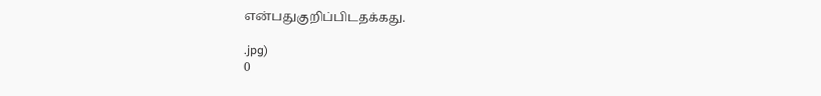என்பதுகுறிப்பிடதக்கது.

.jpg)
0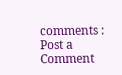comments :
Post a Comment